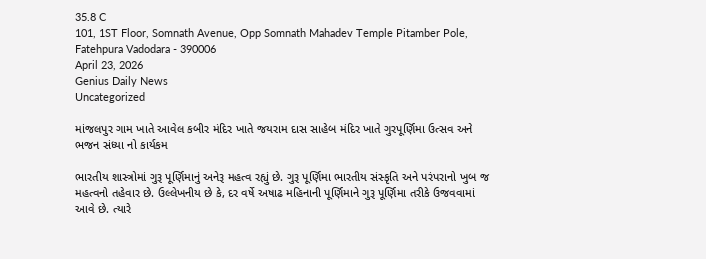35.8 C
101, 1ST Floor, Somnath Avenue, Opp Somnath Mahadev Temple Pitamber Pole, Fatehpura Vadodara - 390006
April 23, 2026
Genius Daily News
Uncategorized

માંજલપુર ગામ ખાતે આવેલ કબીર મંદિર ખાતે જયરામ દાસ સાહેબ મંદિર ખાતે ગુરપૂર્ણિમા ઉત્સવ અને ભજન સંધ્યા નો કાર્યકમ

ભારતીય શાસ્ત્રોમાં ગુરૂ પૂર્ણિમાનું અનેરૂ મહત્વ રહ્યું છે. ગુરૂ પૂર્ણિમા ભારતીય સંસ્કૃતિ અને પરંપરાનો ખુબ જ મહત્વનો તહેવાર છે. ઉલ્લેખનીય છે કે, દર વર્ષે અષાઢ મહિનાની પૂર્ણિમાને ગુરૂ પૂર્ણિમા તરીકે ઉજવવામાં આવે છે. ત્યારે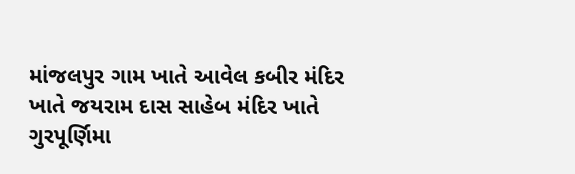માંજલપુર ગામ ખાતે આવેલ કબીર મંદિર ખાતે જયરામ દાસ સાહેબ મંદિર ખાતે ગુરપૂર્ણિમા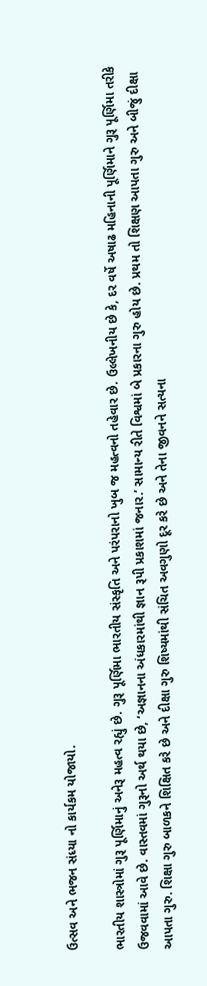ઉત્સવ અને ભજન સંધ્યા નો કાર્યકમ યોજાયો.

ભારતીય શાસ્ત્રોમાં ગુરૂ પૂર્ણિમાનું અનેરૂ મહત્વ રહ્યું છે. ગુરૂ પૂર્ણિમા ભારતીય સંસ્કૃતિ અને પરંપરાનો ખુબ જ મહત્વનો તહેવાર છે. ઉલ્લેખનીય છે કે, દર વર્ષે અષાઢ મહિનાની પૂર્ણિમાને ગુરૂ પૂર્ણિમા તરીકે ઉજવવામાં આવે છે. વાસ્તવમાં ગુરૂનો અર્થ થયા છે, ‘અજ્ઞાનના અંધકારમાંથી જ્ઞાન રૂપી પ્રકાશમાં જનાર.’ સામાન્ય રીતે વિશ્વમાં બે પ્રકારના ગુરુ હોય છે. પ્રથમ તો શિક્ષણ આપતા ગુરુ અને બીજું દીક્ષા આપતા ગુરુ. શિક્ષા ગુરુ બાળકને શિક્ષિત કરે છે અને દીક્ષા ગુરુ શિષ્યમાંથી સંચિત અવગુણો દૂર કરે છે અને તેના જીવનને સત્યના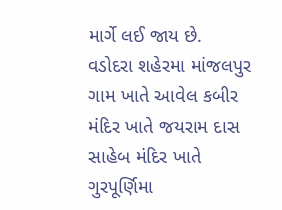માર્ગે લઈ જાય છે.
વડોદરા શહેરમા માંજલપુર ગામ ખાતે આવેલ કબીર મંદિર ખાતે જયરામ દાસ સાહેબ મંદિર ખાતે ગુરપૂર્ણિમા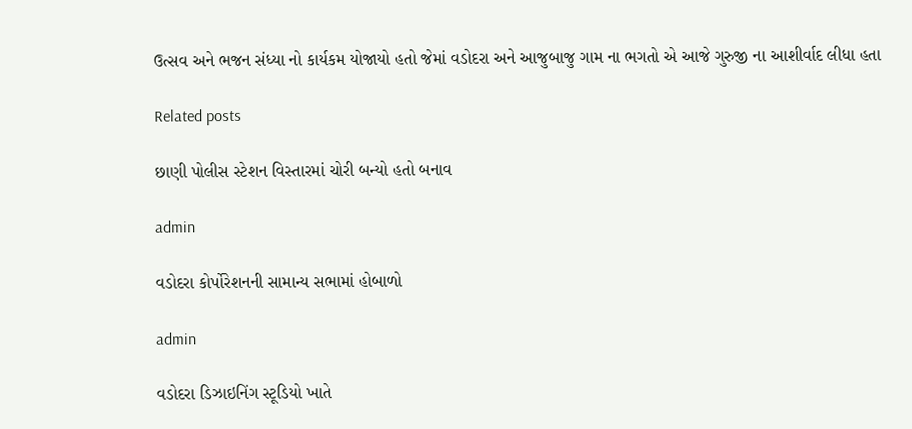ઉત્સવ અને ભજન સંધ્યા નો કાર્યકમ યોજાયો હતો જેમાં વડોદરા અને આજુબાજુ ગામ ના ભગતો એ આજે ગુરુજી ના આશીર્વાદ લીધા હતા

Related posts

છાણી પોલીસ સ્ટેશન વિસ્તારમાં ચોરી બન્યો હતો બનાવ

admin

વડોદરા કોર્પોરેશનની સામાન્ય સભામાં હોબાળો

admin

વડોદરા ડિઝાઇનિંગ સ્ટૂડિયો ખાતે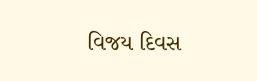વિજય દિવસ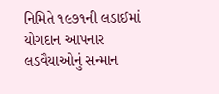નિમિતે ૧૯૭૧ની લડાઈમાં યોગદાન આપનાર લડવૈયાઓનું સન્માન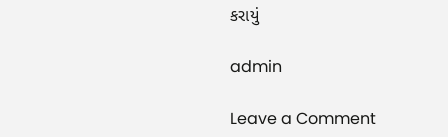કરાયું

admin

Leave a Comment